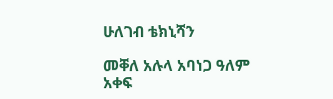ሁለገብ ቴክኒሻን

መቐለ አሉላ አባነጋ ዓለም አቀፍ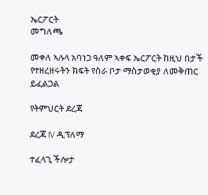ኤርፖርት
መግለጫ

መቀለ ኣሉላ አባነጋ ዓለም ኣቀፍ ኤርፖርት ከዚህ በታች የተዘረዘሩትን ክፍት የስራ ቦታ ማስታወቂያ ለመቅጠር ይፈልጋል

የትምህርት ደረጃ

ደረጃ IV ዲፕለማ

ተፈላጊ ችሎታ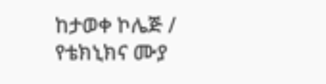ከታወቀ ኮሌጅ / የቴክኒክና ሙያ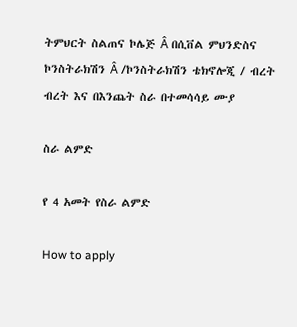ትምህርት ስልጠና ኮሌጅ Â በሲቨል ምህንድስና ኮንስትራክሽን Â /ኮንስትራክሽን ቴክኖሎጂ / ብረት ብረት እና በእንጨት ስራ በተመሳሳይ ሙያ

ስራ ልምድ

የ 4 አመት የስራ ልምድ

How to apply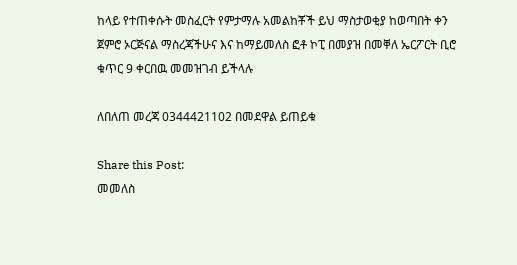ከላይ የተጠቀሱት መስፈርት የምታማሉ አመልከቾች ይህ ማስታወቂያ ከወጣበት ቀን ጀምሮ ኦርጅናል ማስረጃችሁና እና ከማይመለስ ፎቶ ኮፒ በመያዝ በመቐለ ኤርፖርት ቢሮ ቁጥር 9 ቀርበዉ መመዝገብ ይችላሉ

ለበለጠ መረጃ 0344421102 በመደዋል ይጠይቁ

Share this Post:
መመለስ